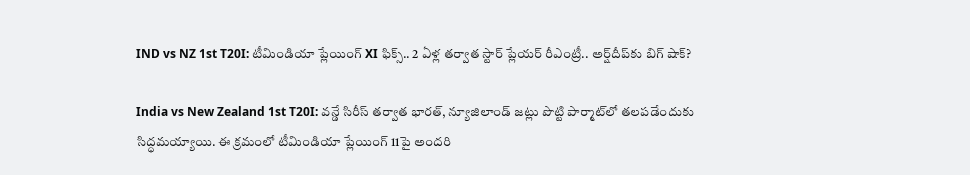IND vs NZ 1st T20I: టీమిండియా ప్లేయింగ్ XI ఫిక్స్.. 2 ఏళ్ల తర్వాత స్టార్ ప్లేయర్ రీఎంట్రీ.. అర్ష్‌దీప్‌కు బిగ్ షాక్?

India vs New Zealand 1st T20I: వన్డే సిరీస్ తర్వాత భారత్, న్యూజిలాండ్ జట్లు పొట్టి పార్మాట్‌లో తలపడేందుకు సిద్ధమయ్యాయి. ఈ క్రమంలో టీమిండియా ప్లేయింగ్ 11పై అందరి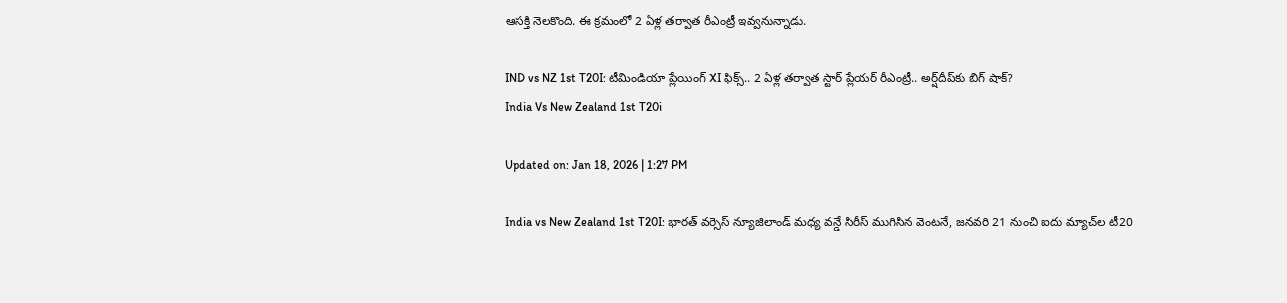ఆసక్తి నెలకొంది. ఈ క్రమంలో 2 ఏళ్ల తర్వాత రీఎంట్రీ ఇవ్వనున్నాడు.

IND vs NZ 1st T20I: టీమిండియా ప్లేయింగ్ XI ఫిక్స్.. 2 ఏళ్ల తర్వాత స్టార్ ప్లేయర్ రీఎంట్రీ.. అర్ష్‌దీప్‌కు బిగ్ షాక్?
India Vs New Zealand 1st T20i

Updated on: Jan 18, 2026 | 1:27 PM

India vs New Zealand 1st T20I: భారత్ వర్సెస్ న్యూజిలాండ్ మధ్య వన్డే సిరీస్ ముగిసిన వెంటనే, జనవరి 21 నుంచి ఐదు మ్యాచ్‌ల టీ20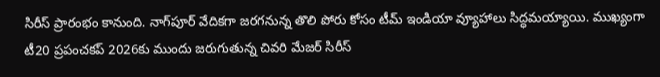సిరీస్ ప్రారంభం కానుంది. నాగ్‌పూర్ వేదికగా జరగనున్న తొలి పోరు కోసం టీమ్ ఇండియా వ్యూహాలు సిద్ధమయ్యాయి. ముఖ్యంగా టీ20 ప్రపంచకప్ 2026కు ముందు జరుగుతున్న చివరి మేజర్ సిరీస్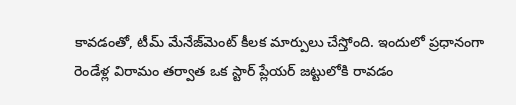కావడంతో, టీమ్ మేనేజ్‌మెంట్ కీలక మార్పులు చేస్తోంది. ఇందులో ప్రధానంగా రెండేళ్ల విరామం తర్వాత ఒక స్టార్ ప్లేయర్ జట్టులోకి రావడం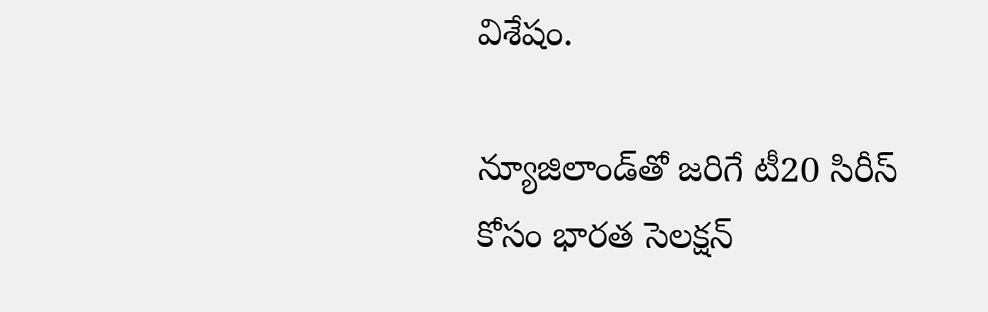విశేషం.

న్యూజిలాండ్‌తో జరిగే టీ20 సిరీస్ కోసం భారత సెలక్షన్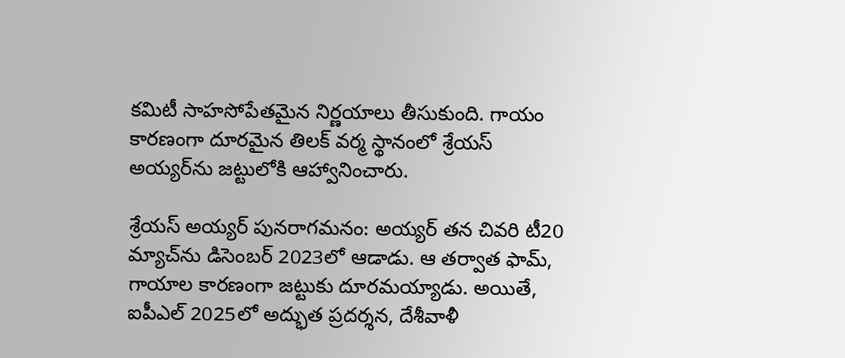కమిటీ సాహసోపేతమైన నిర్ణయాలు తీసుకుంది. గాయం కారణంగా దూరమైన తిలక్ వర్మ స్థానంలో శ్రేయస్ అయ్యర్‌ను జట్టులోకి ఆహ్వానించారు.

శ్రేయస్ అయ్యర్ పునరాగమనం: అయ్యర్ తన చివరి టీ20 మ్యాచ్‌ను డిసెంబర్ 2023లో ఆడాడు. ఆ తర్వాత ఫామ్, గాయాల కారణంగా జట్టుకు దూరమయ్యాడు. అయితే, ఐపీఎల్ 2025లో అద్భుత ప్రదర్శన, దేశీవాళీ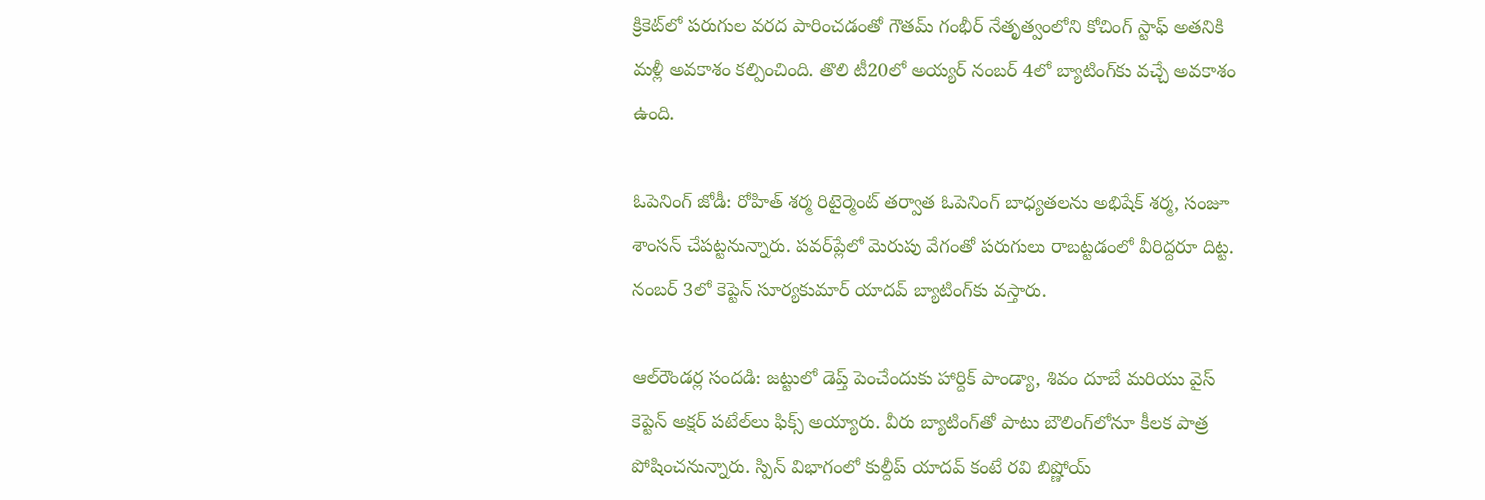క్రికెట్‌లో పరుగుల వరద పారించడంతో గౌతమ్ గంభీర్ నేతృత్వంలోని కోచింగ్ స్టాఫ్ అతనికి మళ్లీ అవకాశం కల్పించింది. తొలి టీ20లో అయ్యర్ నంబర్ 4లో బ్యాటింగ్‌కు వచ్చే అవకాశం ఉంది.

ఓపెనింగ్ జోడీ: రోహిత్ శర్మ రిటైర్మెంట్ తర్వాత ఓపెనింగ్ బాధ్యతలను అభిషేక్ శర్మ, సంజూ శాంసన్ చేపట్టనున్నారు. పవర్‌ప్లేలో మెరుపు వేగంతో పరుగులు రాబట్టడంలో వీరిద్దరూ దిట్ట. నంబర్ 3లో కెప్టెన్ సూర్యకుమార్ యాదవ్ బ్యాటింగ్‌కు వస్తారు.

ఆల్‌రౌండర్ల సందడి: జట్టులో డెప్త్ పెంచేందుకు హార్దిక్ పాండ్యా, శివం దూబే మరియు వైస్ కెప్టెన్ అక్షర్ పటేల్‌లు ఫిక్స్ అయ్యారు. వీరు బ్యాటింగ్‌తో పాటు బౌలింగ్‌లోనూ కీలక పాత్ర పోషించనున్నారు. స్పిన్ విభాగంలో కుల్దీప్ యాదవ్ కంటే రవి బిష్ణోయ్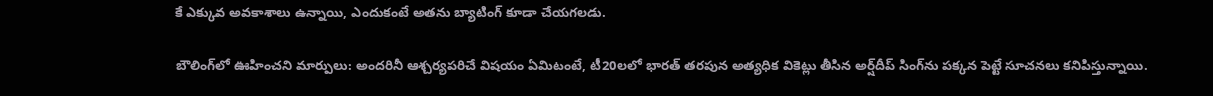కే ఎక్కువ అవకాశాలు ఉన్నాయి, ఎందుకంటే అతను బ్యాటింగ్ కూడా చేయగలడు.

బౌలింగ్‌లో ఊహించని మార్పులు: అందరినీ ఆశ్చర్యపరిచే విషయం ఏమిటంటే, టీ20లలో భారత్ తరపున అత్యధిక వికెట్లు తీసిన అర్ష్‌దీప్ సింగ్‌ను పక్కన పెట్టే సూచనలు కనిపిస్తున్నాయి.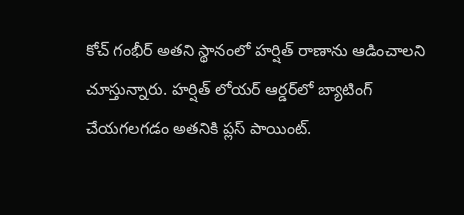కోచ్ గంభీర్ అతని స్థానంలో హర్షిత్ రాణాను ఆడించాలని చూస్తున్నారు. హర్షిత్ లోయర్ ఆర్డర్‌లో బ్యాటింగ్ చేయగలగడం అతనికి ప్లస్ పాయింట్.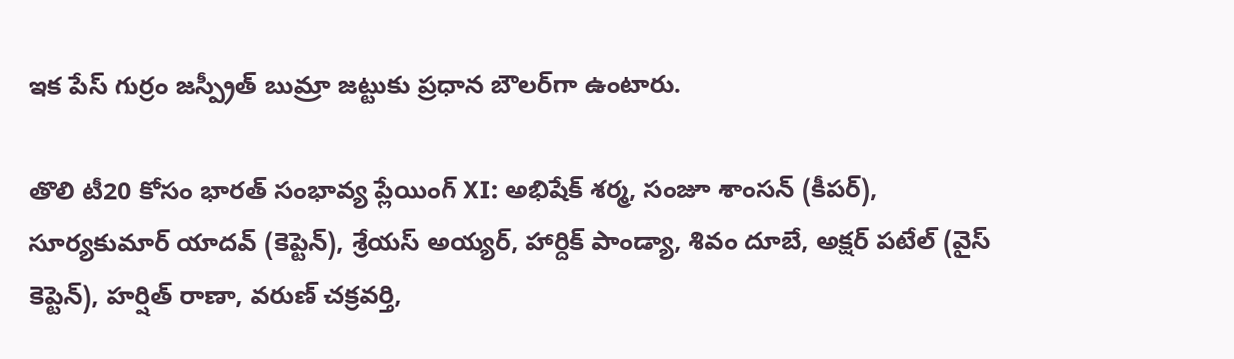ఇక పేస్ గుర్రం జస్ప్రీత్ బుమ్రా జట్టుకు ప్రధాన బౌలర్‌గా ఉంటారు.

తొలి టీ20 కోసం భారత్ సంభావ్య ప్లేయింగ్ XI: అభిషేక్ శర్మ, సంజూ శాంసన్ (కీపర్), సూర్యకుమార్ యాదవ్ (కెప్టెన్), శ్రేయస్ అయ్యర్, హార్దిక్ పాండ్యా, శివం దూబే, అక్షర్ పటేల్ (వైస్ కెప్టెన్), హర్షిత్ రాణా, వరుణ్ చక్రవర్తి,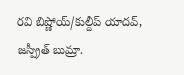రవి బిష్ణోయ్/కుల్దీప్ యాదవ్, జస్ప్రీత్ బుమ్రా.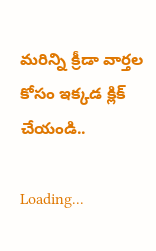మరిన్ని క్రీడా వార్తల కోసం ఇక్కడ క్లిక్ చేయండి..

Loading...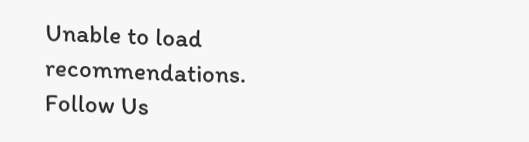Unable to load recommendations.
Follow Us